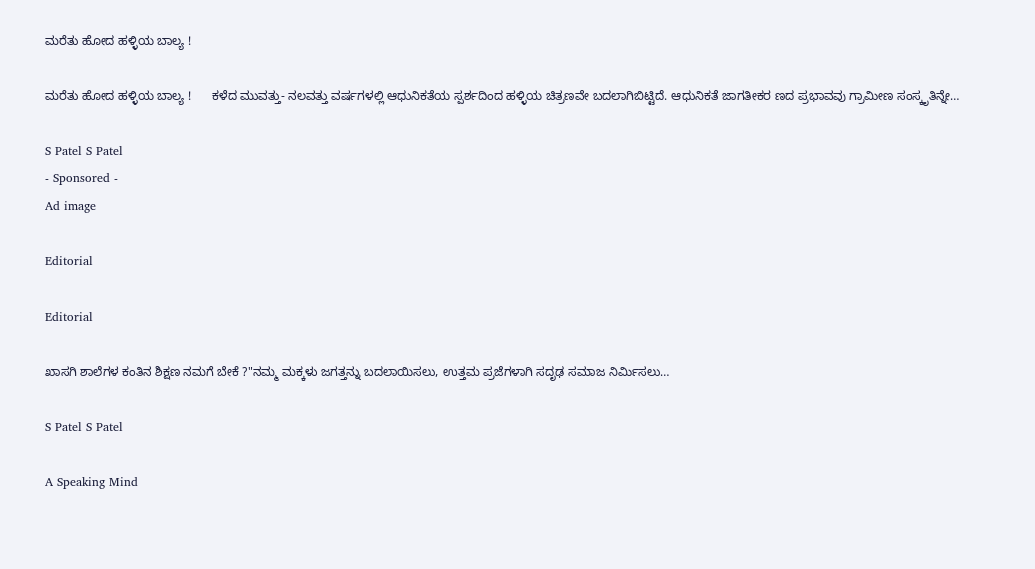ಮರೆತು ಹೋದ ಹಳ್ಳಿಯ ಬಾಲ್ಯ !

ಮರೆತು ಹೋದ ಹಳ್ಳಿಯ ಬಾಲ್ಯ !      ಕಳೆದ ಮುವತ್ತು- ನಲವತ್ತು ವರ್ಷಗಳಲ್ಲಿ ಆಧುನಿಕತೆಯ ಸ್ಪರ್ಶದಿಂದ ಹಳ್ಳಿಯ ಚಿತ್ರಣವೇ ಬದಲಾಗಿಬಿಟ್ಟಿದೆ. ಆಧುನಿಕತೆ ಜಾಗತೀಕರ ಣದ ಪ್ರಭಾವವು ಗ್ರಾಮೀಣ ಸಂಸ್ಕೃತಿನ್ನೇ…

S Patel S Patel
- Sponsored -
Ad image

Editorial

Editorial

ಖಾಸಗಿ ಶಾಲೆಗಳ ಕಂತಿನ ಶಿಕ್ಷಣ ನಮಗೆ ಬೇಕೆ ?"ನಮ್ಮ ಮಕ್ಕಳು ಜಗತ್ತನ್ನು ಬದಲಾಯಿಸಲು, ಉತ್ತಮ ಪ್ರಜೆಗಳಾಗಿ ಸದೃಢ ಸಮಾಜ ನಿರ್ಮಿಸಲು…

S Patel S Patel

A Speaking Mind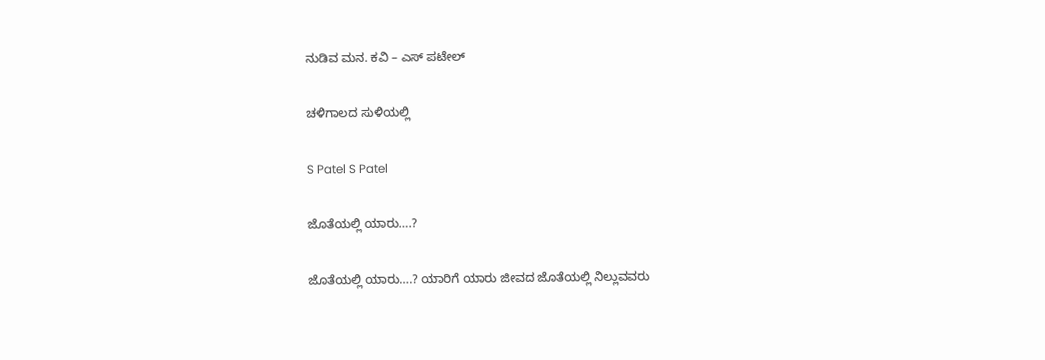ನುಡಿವ ಮನ. ಕವಿ – ಎಸ್ ಪಟೇಲ್

ಚಳಿಗಾಲದ ಸುಳಿಯಲ್ಲಿ

S Patel S Patel

ಜೊತೆಯಲ್ಲಿ ಯಾರು….?

ಜೊತೆಯಲ್ಲಿ ಯಾರು….? ಯಾರಿಗೆ ಯಾರು ಜೀವದ ಜೊತೆಯಲ್ಲಿ ನಿಲ್ಲುವವರು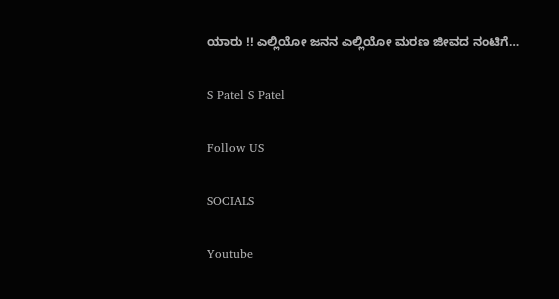ಯಾರು !! ಎಲ್ಲಿಯೋ ಜನನ ಎಲ್ಲಿಯೋ ಮರಣ ಜೀವದ ನಂಟಿಗೆ…

S Patel S Patel

Follow US

SOCIALS

Youtube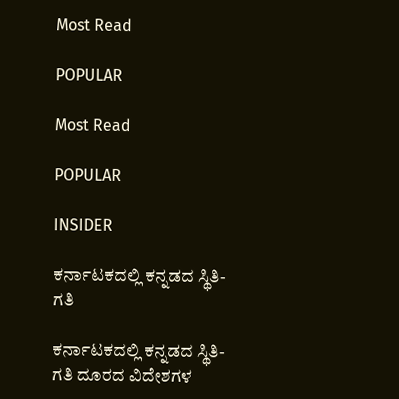Most Read

POPULAR

Most Read

POPULAR

INSIDER

ಕರ್ನಾಟಕದಲ್ಲಿ ಕನ್ನಡದ ಸ್ಥಿತಿ-ಗತಿ

ಕರ್ನಾಟಕದಲ್ಲಿ ಕನ್ನಡದ ಸ್ಥಿತಿ-ಗತಿ ದೂರದ ವಿದೇಶಗಳ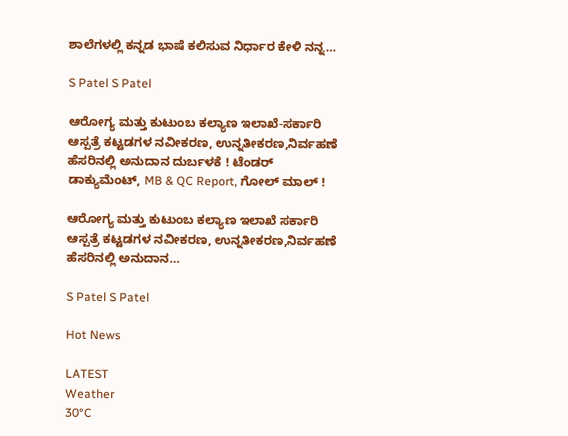ಶಾಲೆಗಳಲ್ಲಿ ಕನ್ನಡ ಭಾಷೆ ಕಲಿಸುವ ನಿರ್ಧಾರ ಕೇಳಿ ನನ್ನ…

S Patel S Patel

ಆರೋಗ್ಯ ಮತ್ತು ಕುಟುಂಬ ಕಲ್ಯಾಣ ಇಲಾಖೆ-ಸರ್ಕಾರಿ ಆಸ್ಪತ್ರೆ ಕಟ್ಟಡಗಳ ನವೀಕರಣ, ಉನ್ನತೀಕರಣ,ನಿರ್ವಹಣೆ ಹೆಸರಿನಲ್ಲಿ ಅನುದಾನ ದುರ್ಬಳಕೆ ! ಟೆಂಡರ್ ಡಾಕ್ಯುಮೆಂಟ್, MB & QC Report, ಗೋಲ್ ಮಾಲ್ !

ಆರೋಗ್ಯ ಮತ್ತು ಕುಟುಂಬ ಕಲ್ಯಾಣ ಇಲಾಖೆ ಸರ್ಕಾರಿ ಆಸ್ಪತ್ರೆ ಕಟ್ಟಡಗಳ ನವೀಕರಣ, ಉನ್ನತೀಕರಣ,ನಿರ್ವಹಣೆ ಹೆಸರಿನಲ್ಲಿ ಅನುದಾನ…

S Patel S Patel

Hot News

LATEST
Weather
30°C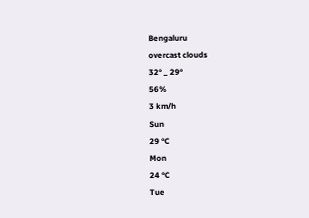Bengaluru
overcast clouds
32° _ 29°
56%
3 km/h
Sun
29 °C
Mon
24 °C
Tue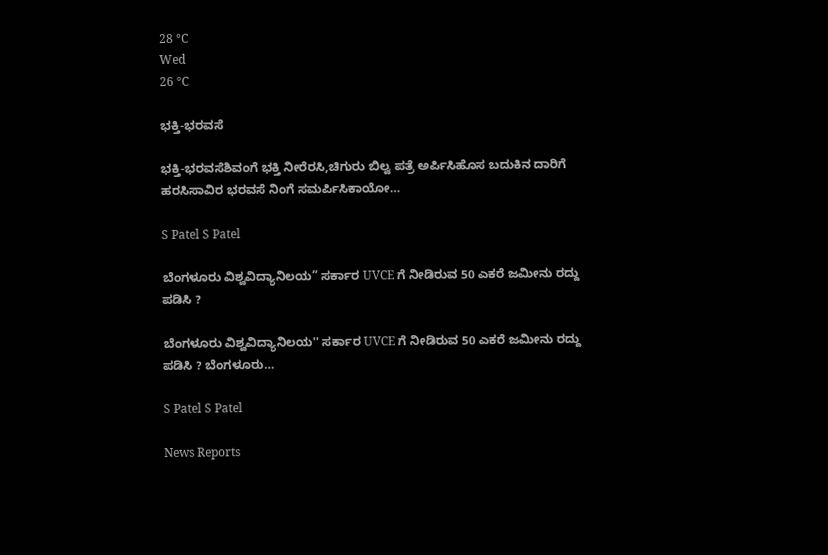28 °C
Wed
26 °C

ಭಕ್ತಿ-ಭರವಸೆ

ಭಕ್ತಿ-ಭರವಸೆಶಿವಂಗೆ ಭಕ್ತಿ ನೀರೆರಸಿ,ಚಿಗುರು ಬಿಲ್ವ ಪತ್ರೆ ಅರ್ಪಿಸಿಹೊಸ ಬದುಕಿನ ದಾರಿಗೆ ಹರಸಿಸಾವಿರ ಭರವಸೆ ನಿಂಗೆ ಸಮರ್ಪಿಸಿಕಾಯೋ…

S Patel S Patel

ಬೆಂಗಳೂರು ವಿಶ್ವವಿದ್ಯಾನಿಲಯ” ಸರ್ಕಾರ UVCE ಗೆ ನೀಡಿರುವ 50 ಎಕರೆ ಜಮೀನು ರದ್ದು ಪಡಿಸಿ ?

ಬೆಂಗಳೂರು ವಿಶ್ವವಿದ್ಯಾನಿಲಯ'' ಸರ್ಕಾರ UVCE ಗೆ ನೀಡಿರುವ 50 ಎಕರೆ ಜಮೀನು ರದ್ದು ಪಡಿಸಿ ? ಬೆಂಗಳೂರು…

S Patel S Patel

News Reports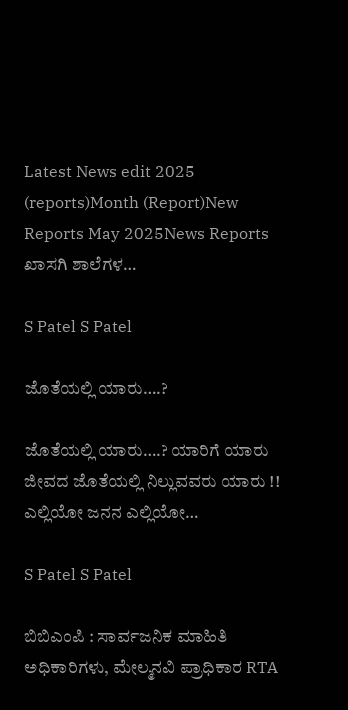Latest News edit 2025 (reports)Month (Report)New Reports May 2025News Reports ಖಾಸಗಿ ಶಾಲೆಗಳ…

S Patel S Patel

ಜೊತೆಯಲ್ಲಿ ಯಾರು….?

ಜೊತೆಯಲ್ಲಿ ಯಾರು….? ಯಾರಿಗೆ ಯಾರು ಜೀವದ ಜೊತೆಯಲ್ಲಿ ನಿಲ್ಲುವವರು ಯಾರು !! ಎಲ್ಲಿಯೋ ಜನನ ಎಲ್ಲಿಯೋ…

S Patel S Patel

ಬಿಬಿಎಂಪಿ : ಸಾರ್ವಜನಿಕ ಮಾಹಿತಿ ಅಧಿಕಾರಿಗಳು, ಮೇಲ್ಮನವಿ ಪ್ರಾಧಿಕಾರ RTA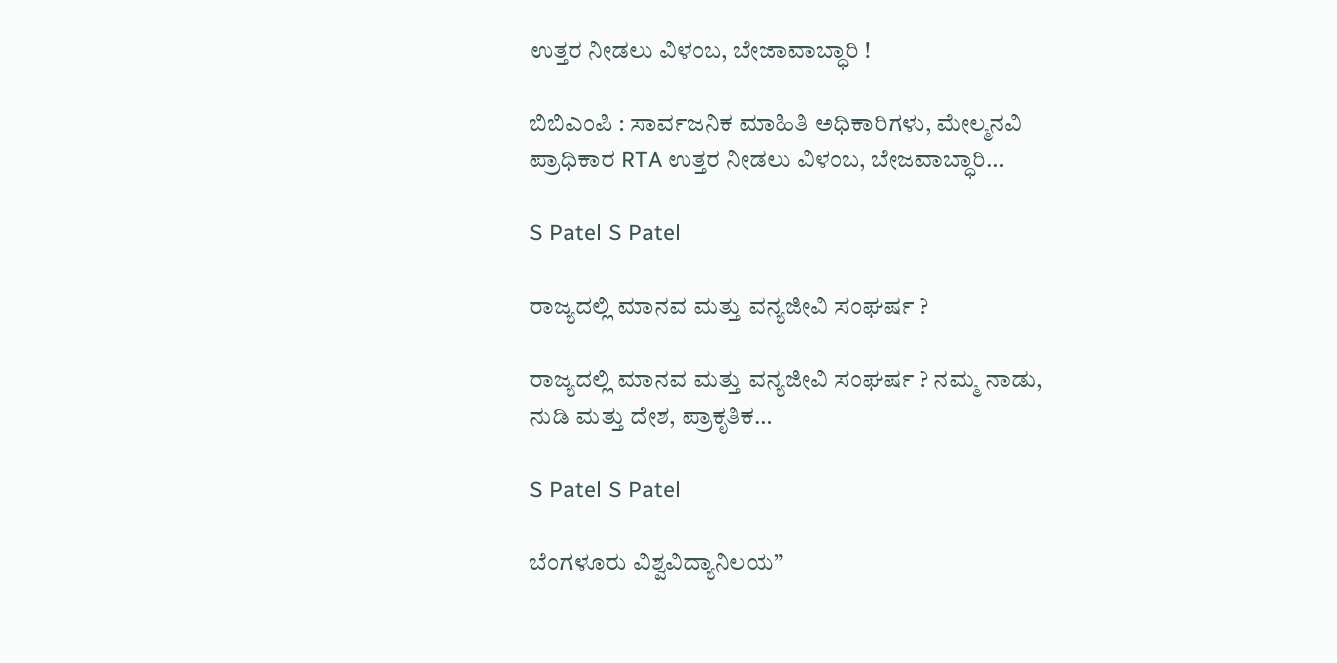ಉತ್ತರ ನೀಡಲು ವಿಳಂಬ, ಬೇಜಾವಾಬ್ಧಾರಿ !

ಬಿಬಿಎಂಪಿ : ಸಾರ್ವಜನಿಕ ಮಾಹಿತಿ ಅಧಿಕಾರಿಗಳು, ಮೇಲ್ಮನವಿ ಪ್ರಾಧಿಕಾರ RTA ಉತ್ತರ ನೀಡಲು ವಿಳಂಬ, ಬೇಜವಾಬ್ಧಾರಿ…

S Patel S Patel

ರಾಜ್ಯದಲ್ಲಿ ಮಾನವ ಮತ್ತು ವನ್ಯಜೀವಿ ಸಂಘರ್ಷ ?

ರಾಜ್ಯದಲ್ಲಿ ಮಾನವ ಮತ್ತು ವನ್ಯಜೀವಿ ಸಂಘರ್ಷ ? ನಮ್ಮ ನಾಡು, ನುಡಿ ಮತ್ತು ದೇಶ, ಪ್ರಾಕೃತಿಕ…

S Patel S Patel

ಬೆಂಗಳೂರು ವಿಶ್ವವಿದ್ಯಾನಿಲಯ”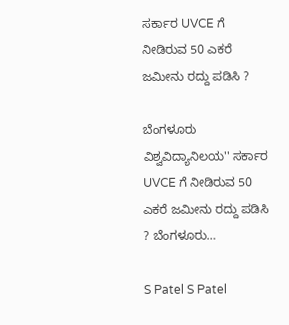ಸರ್ಕಾರ UVCE ಗೆ ನೀಡಿರುವ 50 ಎಕರೆ ಜಮೀನು ರದ್ದು ಪಡಿಸಿ ?

ಬೆಂಗಳೂರು ವಿಶ್ವವಿದ್ಯಾನಿಲಯ'' ಸರ್ಕಾರ UVCE ಗೆ ನೀಡಿರುವ 50 ಎಕರೆ ಜಮೀನು ರದ್ದು ಪಡಿಸಿ ? ಬೆಂಗಳೂರು…

S Patel S Patel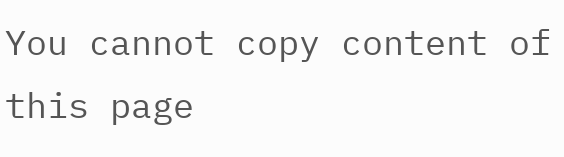You cannot copy content of this page